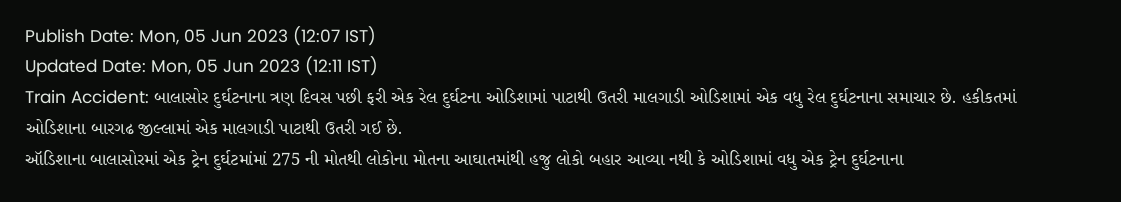Publish Date: Mon, 05 Jun 2023 (12:07 IST)
Updated Date: Mon, 05 Jun 2023 (12:11 IST)
Train Accident: બાલાસોર દુર્ઘટનાના ત્રણ દિવસ પછી ફરી એક રેલ દુર્ઘટના ઓડિશામાં પાટાથી ઉતરી માલગાડી ઓડિશામાં એક વધુ રેલ દુર્ઘટનાના સમાચાર છે. હકીકતમાં ઓડિશાના બારગઢ જીલ્લામાં એક માલગાડી પાટાથી ઉતરી ગઈ છે.
ઑડિશાના બાલાસોરમાં એક ટ્રેન દુર્ઘટમાંમાં 275 ની મોતથી લોકોના મોતના આઘાતમાંથી હજુ લોકો બહાર આવ્યા નથી કે ઓડિશામાં વધુ એક ટ્રેન દુર્ઘટનાના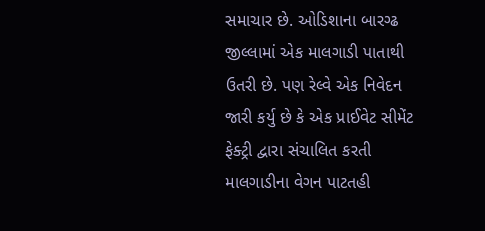સમાચાર છે. ઓડિશાના બારગ્ઢ જીલ્લામાં એક માલગાડી પાતાથી ઉતરી છે. પણ રેલ્વે એક નિવેદન જારી કર્યુ છે કે એક પ્રાઈવેટ સીમેંટ ફેક્ટ્રી દ્વારા સંચાલિત કરતી માલગાડીના વેગન પાટતહી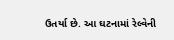ઉતર્યા છે. આ ઘટનામાં રેલ્વેની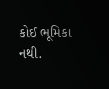કોઈ ભૂમિકા નથી.